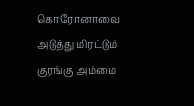கொரோனாவை அடுத்து மிரட்டும் குரங்கு அம்மை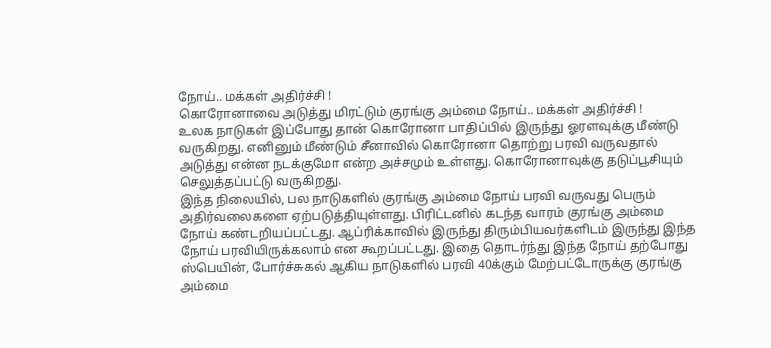நோய்.. மக்கள் அதிர்ச்சி !
கொரோனாவை அடுத்து மிரட்டும் குரங்கு அம்மை நோய்.. மக்கள் அதிர்ச்சி !
உலக நாடுகள் இப்போது தான் கொரோனா பாதிப்பில் இருந்து ஓரளவுக்கு மீண்டு வருகிறது. எனினும் மீண்டும் சீனாவில் கொரோனா தொற்று பரவி வருவதால் அடுத்து என்ன நடக்குமோ என்ற அச்சமும் உள்ளது. கொரோனாவுக்கு தடுப்பூசியும் செலுத்தப்பட்டு வருகிறது.
இந்த நிலையில், பல நாடுகளில் குரங்கு அம்மை நோய் பரவி வருவது பெரும் அதிர்வலைகளை ஏற்படுத்தியுள்ளது. பிரிட்டனில் கடந்த வாரம் குரங்கு அம்மை நோய் கண்டறியப்பட்டது. ஆப்ரிக்காவில் இருந்து திரும்பியவர்களிடம் இருந்து இந்த நோய் பரவியிருக்கலாம் என கூறப்பட்டது. இதை தொடர்ந்து இந்த நோய் தற்போது ஸ்பெயின், போர்ச்சுகல் ஆகிய நாடுகளில் பரவி 40க்கும் மேற்பட்டோருக்கு குரங்கு அம்மை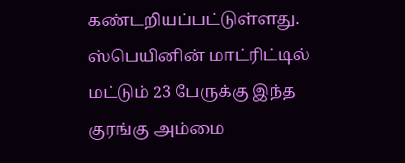கண்டறியப்பட்டுள்ளது.
ஸ்பெயினின் மாட்ரிட்டில் மட்டும் 23 பேருக்கு இந்த குரங்கு அம்மை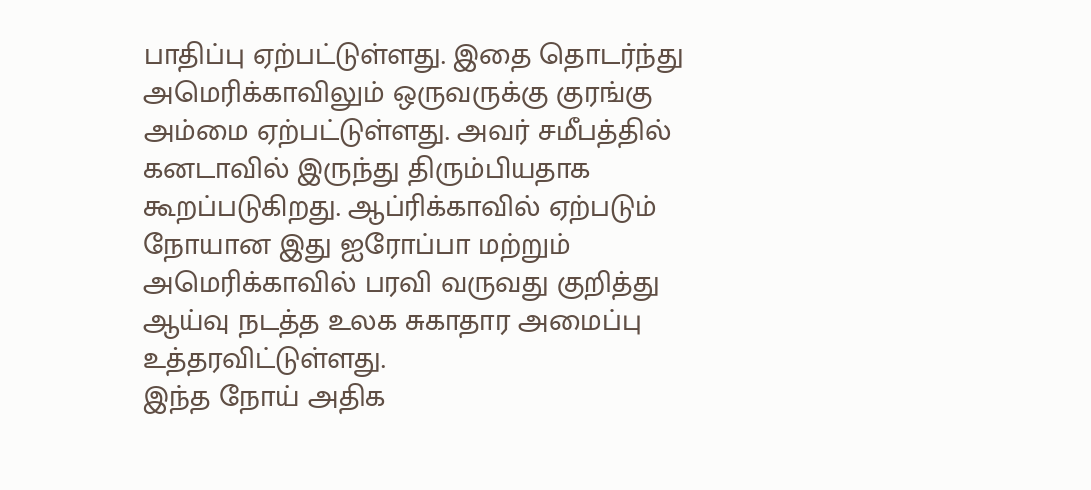பாதிப்பு ஏற்பட்டுள்ளது. இதை தொடர்ந்து அமெரிக்காவிலும் ஒருவருக்கு குரங்கு அம்மை ஏற்பட்டுள்ளது. அவர் சமீபத்தில் கனடாவில் இருந்து திரும்பியதாக கூறப்படுகிறது. ஆப்ரிக்காவில் ஏற்படும் நோயான இது ஐரோப்பா மற்றும் அமெரிக்காவில் பரவி வருவது குறித்து ஆய்வு நடத்த உலக சுகாதார அமைப்பு உத்தரவிட்டுள்ளது.
இந்த நோய் அதிக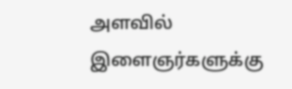அளவில் இளைஞர்களுக்கு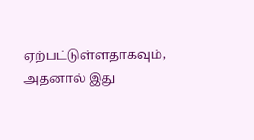ஏற்பட்டுள்ளதாகவும், அதனால் இது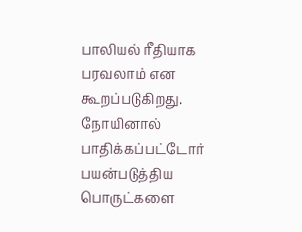பாலியல் ரீதியாக பரவலாம் என கூறப்படுகிறது. நோயினால் பாதிக்கப்பட்டோர் பயன்படுத்திய பொருட்களை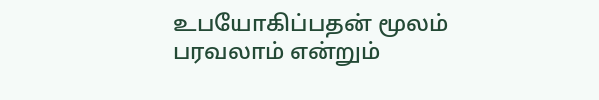உபயோகிப்பதன் மூலம் பரவலாம் என்றும்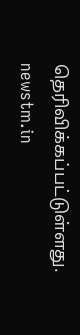தெரிவிக்கப்பட்டுள்ளது.
newstm.in